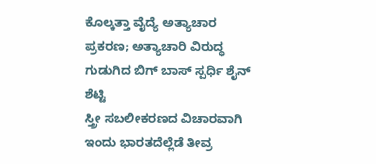ಕೊಲ್ಕತ್ತಾ ವೈದ್ಯೆ ಅತ್ಯಾಚಾರ ಪ್ರಕರಣ; ಅತ್ಯಾಚಾರಿ ವಿರುದ್ಧ ಗುಡುಗಿದ ಬಿಗ್ ಬಾಸ್ ಸ್ಪರ್ಧಿ ಶೈನ್ ಶೆಟ್ಟಿ
ಸ್ತ್ರೀ ಸಬಲೀಕರಣದ ವಿಚಾರವಾಗಿ ಇಂದು ಭಾರತದೆಲ್ಲೆಡೆ ತೀವ್ರ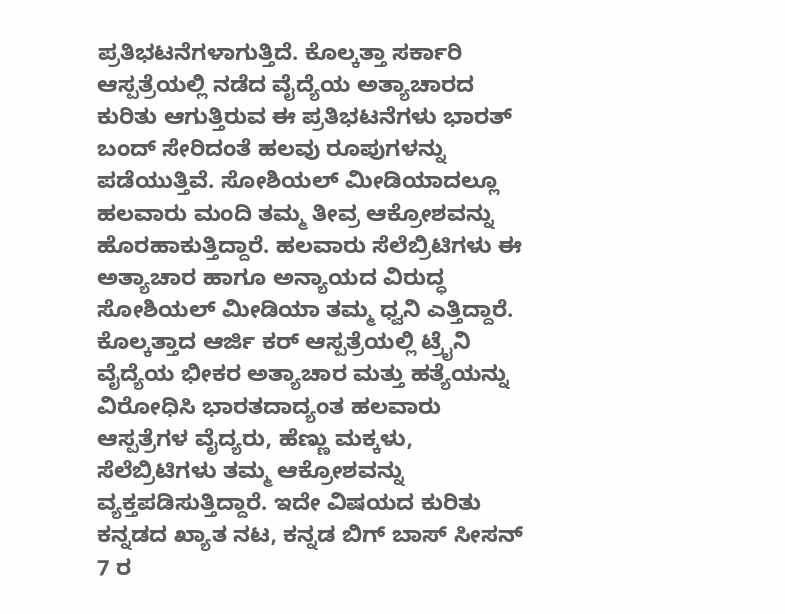ಪ್ರತಿಭಟನೆಗಳಾಗುತ್ತಿದೆ. ಕೊಲ್ಕತ್ತಾ ಸರ್ಕಾರಿ ಆಸ್ಪತ್ರೆಯಲ್ಲಿ ನಡೆದ ವೈದ್ಯೆಯ ಅತ್ಯಾಚಾರದ ಕುರಿತು ಆಗುತ್ತಿರುವ ಈ ಪ್ರತಿಭಟನೆಗಳು ಭಾರತ್ ಬಂದ್ ಸೇರಿದಂತೆ ಹಲವು ರೂಪುಗಳನ್ನು ಪಡೆಯುತ್ತಿವೆ. ಸೋಶಿಯಲ್ ಮೀಡಿಯಾದಲ್ಲೂ ಹಲವಾರು ಮಂದಿ ತಮ್ಮ ತೀವ್ರ ಆಕ್ರೋಶವನ್ನು ಹೊರಹಾಕುತ್ತಿದ್ದಾರೆ. ಹಲವಾರು ಸೆಲೆಬ್ರಿಟಿಗಳು ಈ ಅತ್ಯಾಚಾರ ಹಾಗೂ ಅನ್ಯಾಯದ ವಿರುದ್ಧ ಸೋಶಿಯಲ್ ಮೀಡಿಯಾ ತಮ್ಮ ಧ್ವನಿ ಎತ್ತಿದ್ದಾರೆ.
ಕೊಲ್ಕತ್ತಾದ ಆರ್ಜಿ ಕರ್ ಆಸ್ಪತ್ರೆಯಲ್ಲಿ ಟ್ರೈನಿ ವೈದ್ಯೆಯ ಭೀಕರ ಅತ್ಯಾಚಾರ ಮತ್ತು ಹತ್ಯೆಯನ್ನು ವಿರೋಧಿಸಿ ಭಾರತದಾದ್ಯಂತ ಹಲವಾರು ಆಸ್ಪತ್ರೆಗಳ ವೈದ್ಯರು, ಹೆಣ್ಣು ಮಕ್ಕಳು, ಸೆಲೆಬ್ರಿಟಿಗಳು ತಮ್ಮ ಆಕ್ರೋಶವನ್ನು ವ್ಯಕ್ತಪಡಿಸುತ್ತಿದ್ದಾರೆ. ಇದೇ ವಿಷಯದ ಕುರಿತು ಕನ್ನಡದ ಖ್ಯಾತ ನಟ, ಕನ್ನಡ ಬಿಗ್ ಬಾಸ್ ಸೀಸನ್ 7 ರ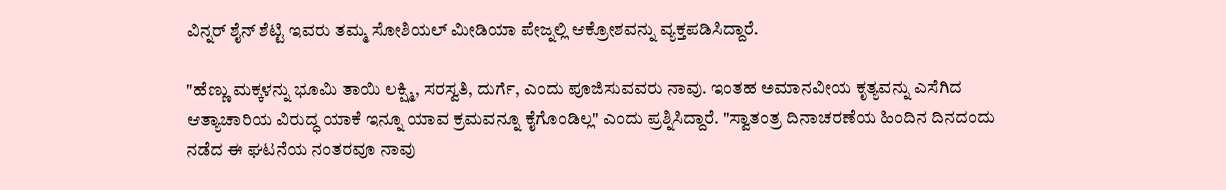ವಿನ್ನರ್ ಶೈನ್ ಶೆಟ್ಟಿ ಇವರು ತಮ್ಮ ಸೋಶಿಯಲ್ ಮೀಡಿಯಾ ಪೇಜ್ನಲ್ಲಿ ಆಕ್ರೋಶವನ್ನು ವ್ಯಕ್ತಪಡಿಸಿದ್ದಾರೆ.

"ಹೆಣ್ಣು ಮಕ್ಕಳನ್ನು ಭೂಮಿ ತಾಯಿ ಲಕ್ಷ್ಮಿ, ಸರಸ್ವತಿ, ದುರ್ಗೆ, ಎಂದು ಪೂಜಿಸುವವರು ನಾವು. ಇಂತಹ ಅಮಾನವೀಯ ಕೃತ್ಯವನ್ನು ಎಸೆಗಿದ ಆತ್ಯಾಚಾರಿಯ ವಿರುದ್ಧ ಯಾಕೆ ಇನ್ನೂ ಯಾವ ಕ್ರಮವನ್ನೂ ಕೈಗೊಂಡಿಲ್ಲ" ಎಂದು ಪ್ರಶ್ನಿಸಿದ್ದಾರೆ. "ಸ್ವಾತಂತ್ರ ದಿನಾಚರಣೆಯ ಹಿಂದಿನ ದಿನದಂದು ನಡೆದ ಈ ಘಟನೆಯ ನಂತರವೂ ನಾವು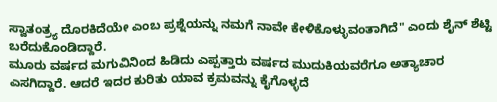ಸ್ವಾತಂತ್ರ್ಯ ದೊರಕಿದೆಯೇ ಎಂಬ ಪ್ರಶ್ನೆಯನ್ನು ನಮಗೆ ನಾವೇ ಕೇಳಿಕೊಳ್ಳುವಂತಾಗಿದೆ" ಎಂದು ಶೈನ್ ಶೆಟ್ಟಿ ಬರೆದುಕೊಂಡಿದ್ದಾರೆ.
ಮೂರು ವರ್ಷದ ಮಗುವಿನಿಂದ ಹಿಡಿದು ಎಪ್ಪತ್ತಾರು ವರ್ಷದ ಮುದುಕಿಯವರೆಗೂ ಅತ್ಯಾಚಾರ ಎಸಗಿದ್ದಾರೆ. ಆದರೆ ಇದರ ಕುರಿತು ಯಾವ ಕ್ರಮವನ್ನು ಕೈಗೊಳ್ಳದೆ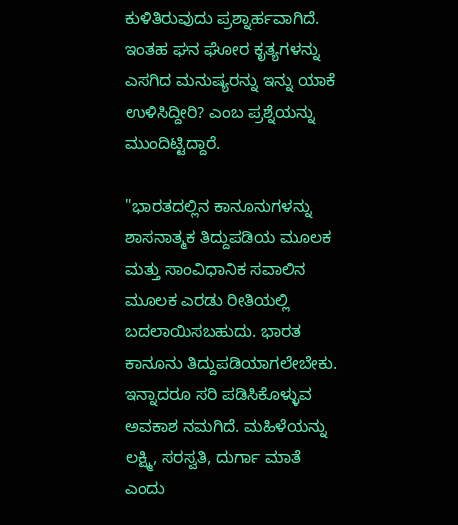ಕುಳಿತಿರುವುದು ಪ್ರಶ್ನಾರ್ಹವಾಗಿದೆ. ಇಂತಹ ಘನ ಘೋರ ಕೃತ್ಯಗಳನ್ನು ಎಸಗಿದ ಮನುಷ್ಯರನ್ನು ಇನ್ನು ಯಾಕೆ ಉಳಿಸಿದ್ದೀರಿ? ಎಂಬ ಪ್ರಶ್ನೆಯನ್ನು ಮುಂದಿಟ್ಟಿದ್ದಾರೆ.

"ಭಾರತದಲ್ಲಿನ ಕಾನೂನುಗಳನ್ನು ಶಾಸನಾತ್ಮಕ ತಿದ್ದುಪಡಿಯ ಮೂಲಕ ಮತ್ತು ಸಾಂವಿಧಾನಿಕ ಸವಾಲಿನ ಮೂಲಕ ಎರಡು ರೀತಿಯಲ್ಲಿ ಬದಲಾಯಿಸಬಹುದು. ಭಾರತ ಕಾನೂನು ತಿದ್ದುಪಡಿಯಾಗಲೇಬೇಕು. ಇನ್ನಾದರೂ ಸರಿ ಪಡಿಸಿಕೊಳ್ಳುವ ಅವಕಾಶ ನಮಗಿದೆ. ಮಹಿಳೆಯನ್ನು ಲಕ್ಷ್ಮಿ, ಸರಸ್ವತಿ, ದುರ್ಗಾ ಮಾತೆ ಎಂದು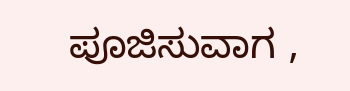ಪೂಜಿಸುವಾಗ ,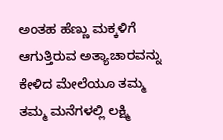ಅಂತಹ ಹೆಣ್ಣು ಮಕ್ಕಳಿಗೆ ಆಗುತ್ತಿರುವ ಅತ್ಯಾಚಾರವನ್ನು ಕೇಳಿದ ಮೇಲೆಯೂ ತಮ್ಮ ತಮ್ಮ ಮನೆಗಳಲ್ಲಿ ಲಕ್ಷ್ಮಿ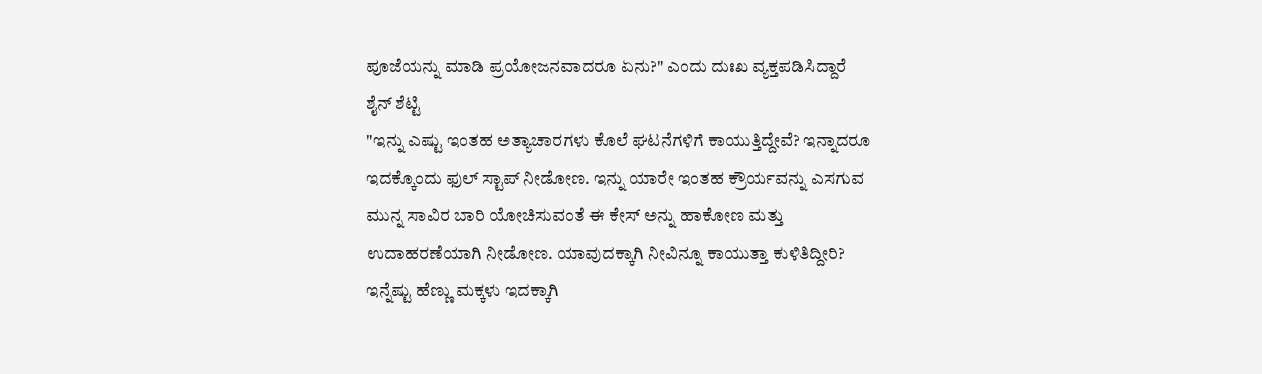ಪೂಜೆಯನ್ನು ಮಾಡಿ ಪ್ರಯೋಜನವಾದರೂ ಏನು?" ಎಂದು ದುಃಖ ವ್ಯಕ್ತಪಡಿಸಿದ್ದಾರೆ ಶೈನ್ ಶೆಟ್ಟಿ
"ಇನ್ನು ಎಷ್ಟು ಇಂತಹ ಅತ್ಯಾಚಾರಗಳು ಕೊಲೆ ಘಟನೆಗಳಿಗೆ ಕಾಯುತ್ತಿದ್ದೇವೆ? ಇನ್ನಾದರೂ ಇದಕ್ಕೊಂದು ಫುಲ್ ಸ್ಟಾಪ್ ನೀಡೋಣ. ಇನ್ನು ಯಾರೇ ಇಂತಹ ಕ್ರೌರ್ಯವನ್ನು ಎಸಗುವ ಮುನ್ನ ಸಾವಿರ ಬಾರಿ ಯೋಚಿಸುವಂತೆ ಈ ಕೇಸ್ ಅನ್ನು ಹಾಕೋಣ ಮತ್ತು ಉದಾಹರಣೆಯಾಗಿ ನೀಡೋಣ. ಯಾವುದಕ್ಕಾಗಿ ನೀವಿನ್ನೂ ಕಾಯುತ್ತಾ ಕುಳಿತಿದ್ದೀರಿ? ಇನ್ನೆಷ್ಟು ಹೆಣ್ಣು ಮಕ್ಕಳು ಇದಕ್ಕಾಗಿ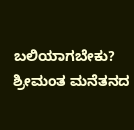ಬಲಿಯಾಗಬೇಕು? ಶ್ರೀಮಂತ ಮನೆತನದ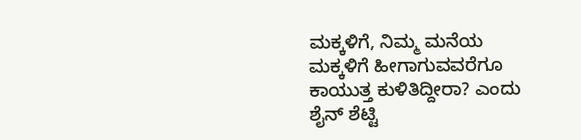ಮಕ್ಕಳಿಗೆ, ನಿಮ್ಮ ಮನೆಯ ಮಕ್ಕಳಿಗೆ ಹೀಗಾಗುವವರೆಗೂ ಕಾಯುತ್ತ ಕುಳಿತಿದ್ದೀರಾ? ಎಂದು ಶೈನ್ ಶೆಟ್ಟಿ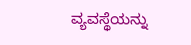ವ್ಯವಸ್ಥೆಯನ್ನು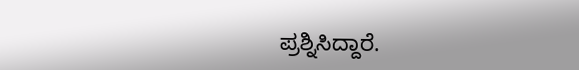ಪ್ರಶ್ನಿಸಿದ್ದಾರೆ.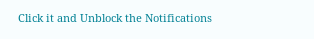Click it and Unblock the Notifications